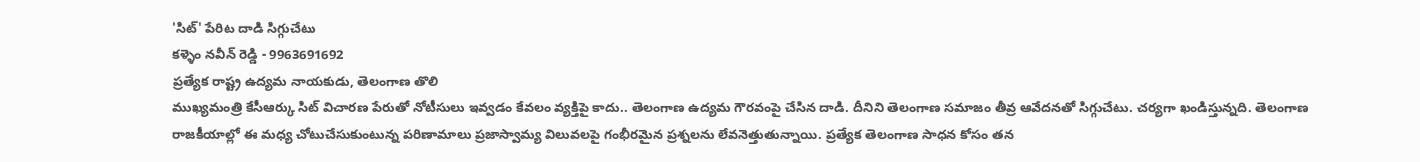'సిట్' పేరిట దాడి సిగ్గుచేటు
కళ్ళెం నవీన్ రెడ్డి - 9963691692
ప్రత్యేక రాష్ట్ర ఉద్యమ నాయకుడు, తెలంగాణ తొలి
ముఖ్యమంత్రి కేసీఆర్కు సిట్ విచారణ పేరుతో నోటీసులు ఇవ్వడం కేవలం వ్యక్తిపై కాదు.. తెలంగాణ ఉద్యమ గౌరవంపై చేసిన దాడి. దీనిని తెలంగాణ సమాజం తీవ్ర ఆవేదనతో సిగ్గుచేటు. చర్యగా ఖండిస్తున్నది. తెలంగాణ రాజకీయాల్లో ఈ మధ్య చోటుచేసుకుంటున్న పరిణామాలు ప్రజాస్వామ్య విలువలపై గంభీరమైన ప్రశ్నలను లేవనెత్తుతున్నాయి. ప్రత్యేక తెలంగాణ సాధన కోసం తన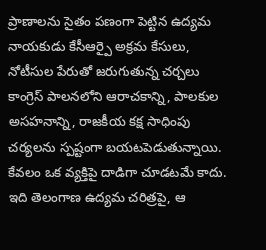ప్రాణాలను సైతం పణంగా పెట్టిన ఉద్యమ నాయకుడు కేసీఆర్పై అక్రమ కేసులు, నోటీసుల పేరుతో జరుగుతున్న చర్చలు కాంగ్రెస్ పాలనలోని ఆరాచకాన్ని, పాలకుల అసహనాన్ని, రాజకీయ కక్ష సాధింపు చర్యలను స్పష్టంగా బయటపెడుతున్నాయి.
కేవలం ఒక వ్యక్తిపై దాడిగా చూడటమే కాదు. ఇది తెలంగాణ ఉద్యమ చరిత్రపై, ఆ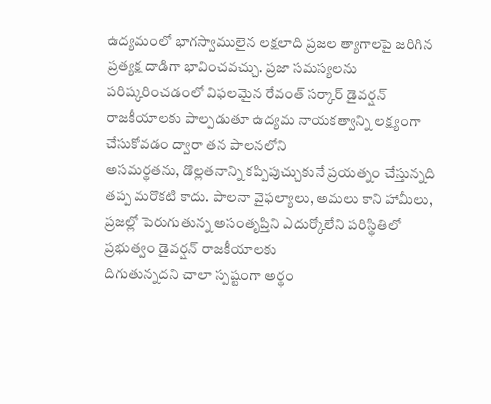ఉద్యమంలో భాగస్వాములైన లక్షలాది ప్రజల త్యాగాలపై జరిగిన ప్రత్యక్ష దాడిగా భావించవచ్చు. ప్రజా సమస్యలను పరిష్కరించడంలో విఫలమైన రేవంత్ సర్కార్ డైవర్షన్ రాజకీయాలకు పాల్పడుతూ ఉద్యమ నాయకత్వాన్ని లక్ష్యంగా చేసుకోవడం ద్వారా తన పాలనలోని
అసమర్థతను, డొల్లతనాన్ని కప్పిపుచ్చుకునే ప్రయత్నం చేస్తున్నది తప్ప మరొకటి కాదు. పాలనా వైఫల్యాలు, అమలు కాని హామీలు, ప్రజల్లో పెరుగుతున్న అసంతృప్తిని ఎదుర్కోలేని పరిస్థితిలో ప్రభుత్వం డైవర్షన్ రాజకీయాలకు
దిగుతున్నదని చాలా స్పష్టంగా అర్థం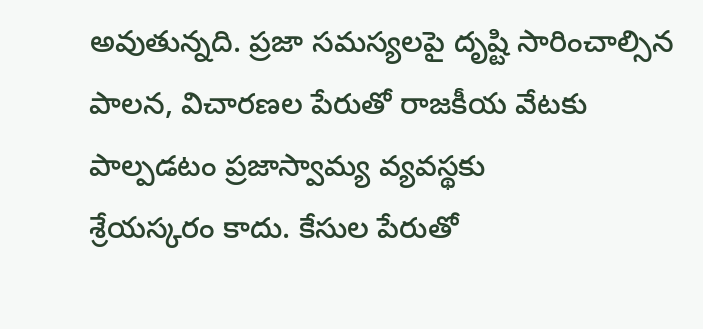అవుతున్నది. ప్రజా సమస్యలపై దృష్టి సారించాల్సిన పాలన, విచారణల పేరుతో రాజకీయ వేటకు పాల్పడటం ప్రజాస్వామ్య వ్యవస్థకు
శ్రేయస్కరం కాదు. కేసుల పేరుతో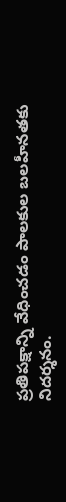ప్రతిపక్షాన్ని వేధించడం పాలకుల బలహీనతకు నిదర్శనం.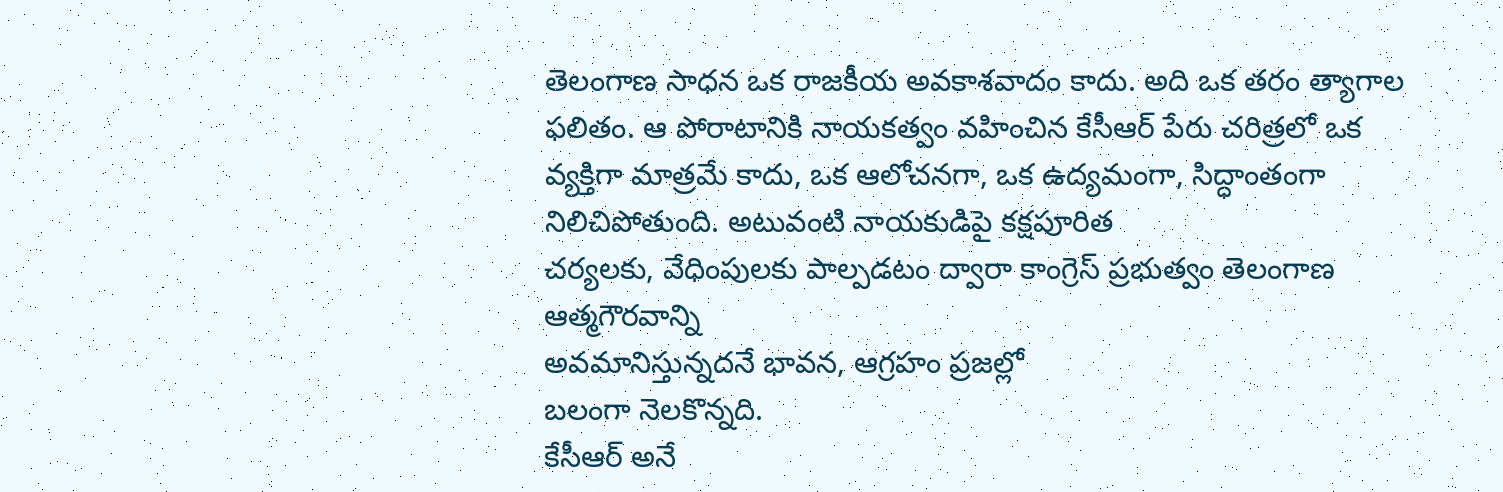తెలంగాణ సాధన ఒక రాజకీయ అవకాశవాదం కాదు. అది ఒక తరం త్యాగాల ఫలితం. ఆ పోరాటానికి నాయకత్వం వహించిన కేసీఆర్ పేరు చరిత్రలో ఒక వ్యక్తిగా మాత్రమే కాదు, ఒక ఆలోచనగా, ఒక ఉద్యమంగా, సిద్ధాంతంగా నిలిచిపోతుంది. అటువంటి నాయకుడిపై కక్షపూరిత
చర్యలకు, వేధింపులకు పాల్పడటం ద్వారా కాంగ్రెస్ ప్రభుత్వం తెలంగాణ ఆత్మగౌరవాన్ని
అవమానిస్తున్నదనే భావన, ఆగ్రహం ప్రజల్లో
బలంగా నెలకొన్నది.
కేసీఆర్ అనే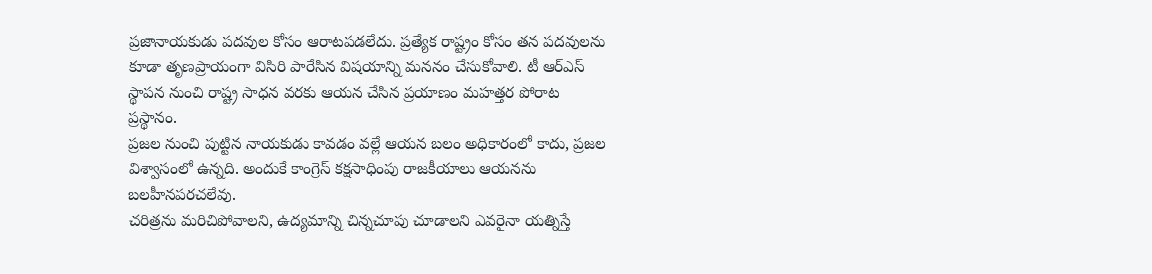ప్రజానాయకుడు పదవుల కోసం ఆరాటపడలేదు. ప్రత్యేక రాష్ట్రం కోసం తన పదవులను కూడా తృణప్రాయంగా విసిరి పారేసిన విషయాన్ని మననం చేసుకోవాలి. టీ ఆర్ఎస్ స్థాపన నుంచి రాష్ట్ర సాధన వరకు ఆయన చేసిన ప్రయాణం మహత్తర పోరాట ప్రస్థానం.
ప్రజల నుంచి పుట్టిన నాయకుడు కావడం వల్లే ఆయన బలం అధికారంలో కాదు, ప్రజల విశ్వాసంలో ఉన్నది. అందుకే కాంగ్రెస్ కక్షసాధింపు రాజకీయాలు ఆయనను బలహీనపరచలేవు.
చరిత్రను మరిచిపోవాలని, ఉద్యమాన్ని చిన్నచూపు చూడాలని ఎవరైనా యత్నిస్తే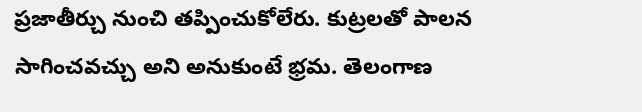ప్రజాతీర్చు నుంచి తప్పించుకోలేరు. కుట్రలతో పాలన సాగించవచ్చు అని అనుకుంటే భ్రమ. తెలంగాణ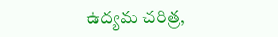ఉద్యమ చరిత్ర,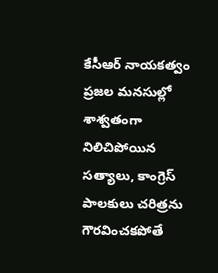కేసీఆర్ నాయకత్వం ప్రజల మనసుల్లో శాశ్వతంగా నిలిచిపోయిన
సత్యాలు, కాంగ్రెస్ పాలకులు చరిత్రను గౌరవించకపోతే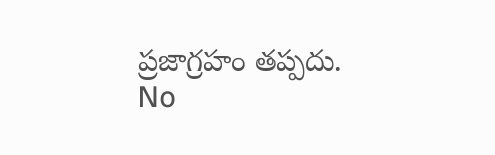ప్రజాగ్రహం తప్పదు.
No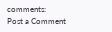comments:
Post a Comment